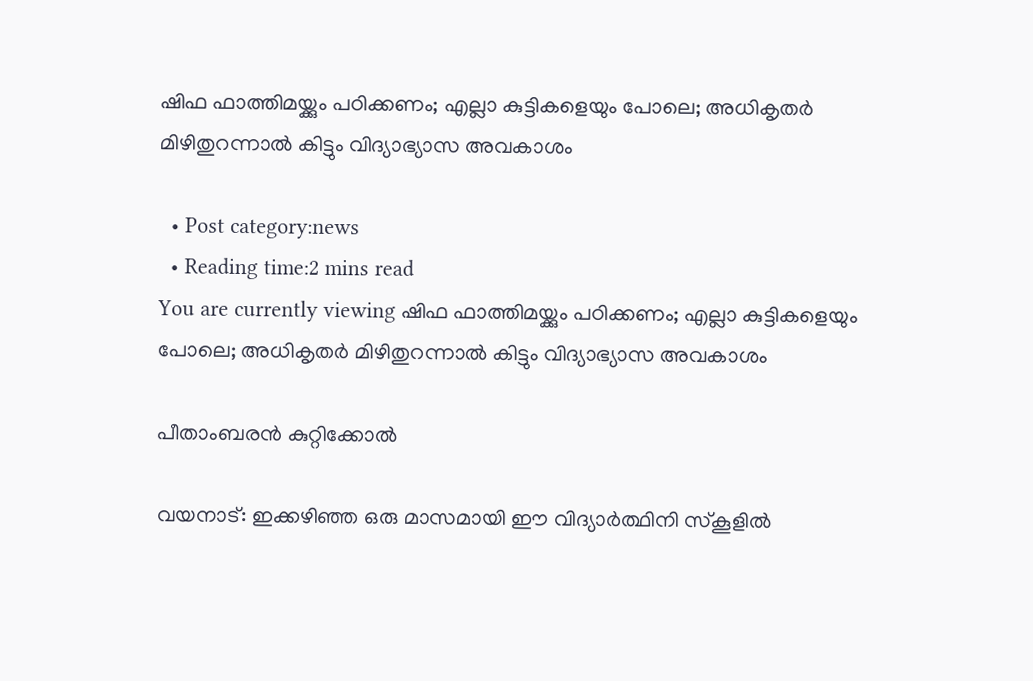ഷിഫ ഫാത്തിമയ്ക്കും പഠിക്കണം; എല്ലാ കുട്ടികളെയും പോലെ; അധികൃതർ മിഴിതുറന്നാൽ കിട്ടും വിദ്യാഭ്യാസ അവകാശം

  • Post category:news
  • Reading time:2 mins read
You are currently viewing ഷിഫ ഫാത്തിമയ്ക്കും പഠിക്കണം; എല്ലാ കുട്ടികളെയും പോലെ; അധികൃതർ മിഴിതുറന്നാൽ കിട്ടും വിദ്യാഭ്യാസ അവകാശം

പീതാംബരൻ കുറ്റിക്കോൽ

വയനാട്: ഇക്കഴിഞ്ഞ ഒരു മാസമായി ഈ വിദ്യാർത്ഥിനി സ്കൂളിൽ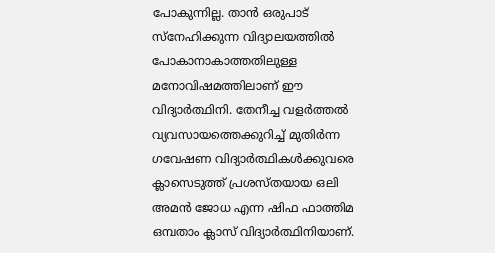പോകുന്നില്ല. താൻ ഒരുപാട് സ്നേഹിക്കുന്ന വിദ്യാലയത്തിൽ പോകാനാകാത്തതിലുള്ള മനോവിഷമത്തിലാണ് ഈ വിദ്യാർത്ഥിനി. തേനീച്ച വളർത്തൽ വ്യവസായത്തെക്കുറിച്ച് മുതിർന്ന ഗവേഷണ വിദ്യാർത്ഥികൾക്കുവരെ ക്ലാസെടുത്ത് പ്രശസ്തയായ ഒലി അമൻ ജോധ എന്ന ഷിഫ ഫാത്തിമ ഒമ്പതാം ക്ലാസ് വിദ്യാർത്ഥിനിയാണ്.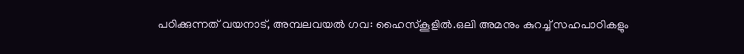പഠിക്കുന്നത് വയനാട്, അമ്പലവയൽ ഗവ: ഹൈസ്കൂളിൽ.ഒലി അമനും കുറച്ച് സഹപാഠികളും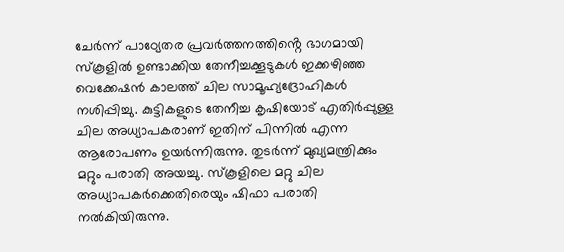ചേർന്ന് പാഠ്യേതര പ്രവർത്തനത്തിൻ്റെ ഭാഗമായി സ്കൂളിൽ ഉണ്ടാക്കിയ തേനീച്ചക്കൂടുകൾ ഇക്കഴിഞ്ഞ വെക്കേഷൻ കാലത്ത് ചില സാമൂഹ്യദ്രോഹികൾ നശിപ്പിച്ചു. കുട്ടികളുടെ തേനീച്ച കൃഷിയോട് എതിർപ്പുള്ള ചില അധ്യാപകരാണ് ഇതിന്‌ പിന്നിൽ എന്ന ആരോപണം ഉയർന്നിരുന്നു. തുടർന്ന് മുഖ്യമന്ത്രിക്കും മറ്റും പരാതി അയച്ചു. സ്കൂളിലെ മറ്റു ചില അധ്യാപകർക്കെതിരെയും ഷിഫാ പരാതി നൽകിയിരുന്നു.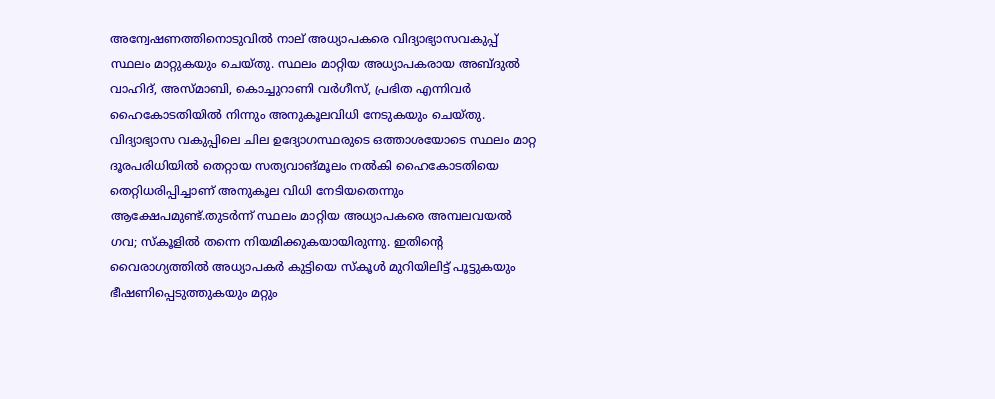അന്വേഷണത്തിനൊടുവിൽ നാല് അധ്യാപകരെ വിദ്യാഭ്യാസവകുപ്പ് സ്ഥലം മാറ്റുകയും ചെയ്തു. സ്ഥലം മാറ്റിയ അധ്യാപകരായ അബ്ദുൽ വാഹിദ്, അസ്‌മാബി, കൊച്ചുറാണി വർഗീസ്, പ്രഭിത എന്നിവർ ഹൈകോടതിയിൽ നിന്നും അനുകൂലവിധി നേടുകയും ചെയ്തു. വിദ്യാഭ്യാസ വകുപ്പിലെ ചില ഉദ്യോഗസ്ഥരുടെ ഒത്താശയോടെ സ്ഥലം മാറ്റ ദൂരപരിധിയിൽ തെറ്റായ സത്യവാങ്മൂലം നൽകി ഹൈകോടതിയെ തെറ്റിധരിപ്പിച്ചാണ്‌ അനുകൂല വിധി നേടിയതെന്നും ആക്ഷേപമുണ്ട്.തുടർന്ന് സ്ഥലം മാറ്റിയ അധ്യാപകരെ അമ്പലവയൽ ഗവ; സ്കൂളിൽ തന്നെ നിയമിക്കുകയായിരുന്നു. ഇതിൻ്റെ വൈരാഗ്യത്തിൽ അധ്യാപകർ കുട്ടിയെ സ്കൂൾ മുറിയിലിട്ട് പൂട്ടുകയും ഭീഷണിപ്പെടുത്തുകയും മറ്റും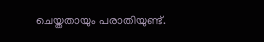ചെയ്തതായും പരാതിയുണ്ട്.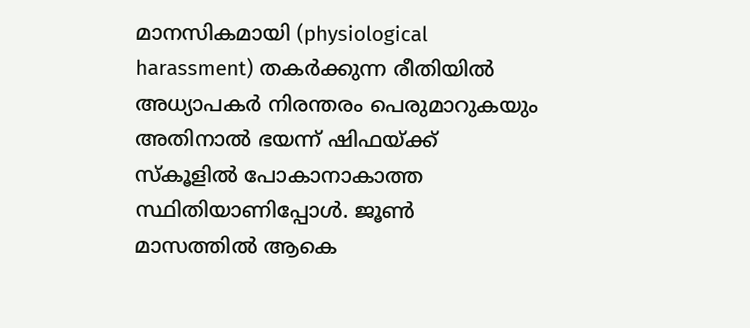മാനസികമായി (physiological harassment) തകർക്കുന്ന രീതിയിൽ അധ്യാപകർ നിരന്തരം പെരുമാറുകയും അതിനാൽ ഭയന്ന് ഷിഫയ്ക്ക് സ്കൂളിൽ പോകാനാകാത്ത സ്ഥിതിയാണിപ്പോൾ. ജൂൺ മാസത്തിൽ ആകെ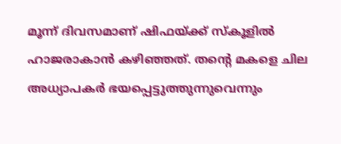മൂന്ന് ദിവസമാണ് ഷിഫയ്ക്ക് സ്കൂളിൽ ഹാജരാകാൻ കഴിഞ്ഞത്. തൻ്റെ മകളെ ചില അധ്യാപകർ ഭയപ്പെട്ടുത്തുന്നുവെന്നും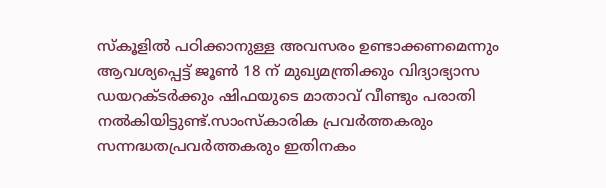സ്കൂളിൽ പഠിക്കാനുള്ള അവസരം ഉണ്ടാക്കണമെന്നും ആവശ്യപ്പെട്ട് ജൂൺ 18 ന് മുഖ്യമന്ത്രിക്കും വിദ്യാഭ്യാസ ഡയറക്ടർക്കും ഷിഫയുടെ മാതാവ് വീണ്ടും പരാതി നൽകിയിട്ടുണ്ട്.സാംസ്കാരിക പ്രവർത്തകരും സന്നദ്ധതപ്രവർത്തകരും ഇതിനകം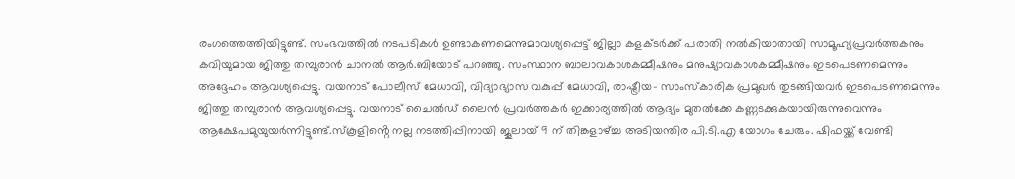രംഗത്തെത്തിയിട്ടുണ്ട്. സംഭവത്തിൽ നടപടികൾ ഉണ്ടാകണമെന്നുമാവശ്യപ്പെട്ട് ജില്ലാ കളക്ടർക്ക് പരാതി നൽകിയാതായി സാമൂഹ്യപ്രവർത്തകനും കവിയുമായ ജിത്തു തമ്പുരാൻ ചാനൽ ആർ.ബിയോട് പറഞ്ഞു. സംസ്ഥാന ബാലാവകാശകമ്മീഷനും മനുഷ്യാവകാശകമ്മീഷനും ഇടപെടണമെന്നും അദ്ദേഹം ആവശ്യപ്പെട്ടു. വയനാട് പോലീസ് മേധാവി, വിദ്യാഭ്യാസ വകുപ്പ് മേധാവി, രാഷ്ട്രീയ- സാംസ്കാരിക പ്രമുഖർ തുടങ്ങിയവർ ഇടപെടണമെന്നും ജിത്തു തമ്പുരാൻ ആവശ്യപ്പെട്ടു. വയനാട് ചൈൽഡ് ലൈൻ പ്രവർത്തകർ ഇക്കാര്യത്തിൽ ആദ്യം മുതൽക്കേ കണ്ണടക്കുകയായിരുന്നുവെന്നും ആക്ഷേപമുയുയർന്നിട്ടുണ്ട്.സ്കൂളിൻ്റെ നല്ല നടത്തിപ്പിനായി ജൂലായ് 9 ന് തിങ്കളാഴ്ച്ച അടിയന്തിര പി.ടി.എ യോഗം ചേരും. ഷിഫയ്ക്ക് വേണ്ടി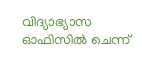വിദ്യാഭ്യാസ ഓഫിസിൽ ചെന്ന്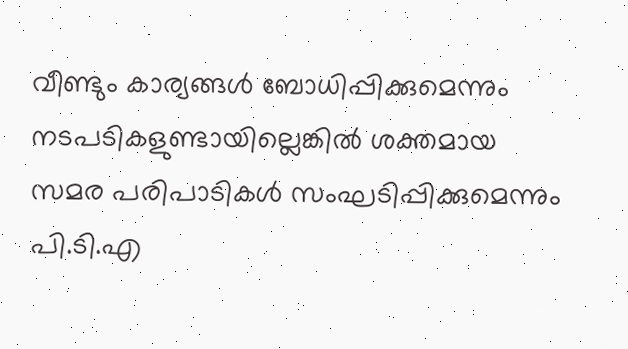വീണ്ടും കാര്യങ്ങൾ ബോധിപ്പിക്കുമെന്നും നടപടികളുണ്ടായില്ലെങ്കിൽ ശക്തമായ സമര പരിപാടികൾ സംഘടിപ്പിക്കുമെന്നും പി.ടി.എ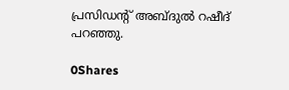പ്രസിഡന്റ് അബ്ദുൽ റഷീദ് പറഞ്ഞു.

0Shares